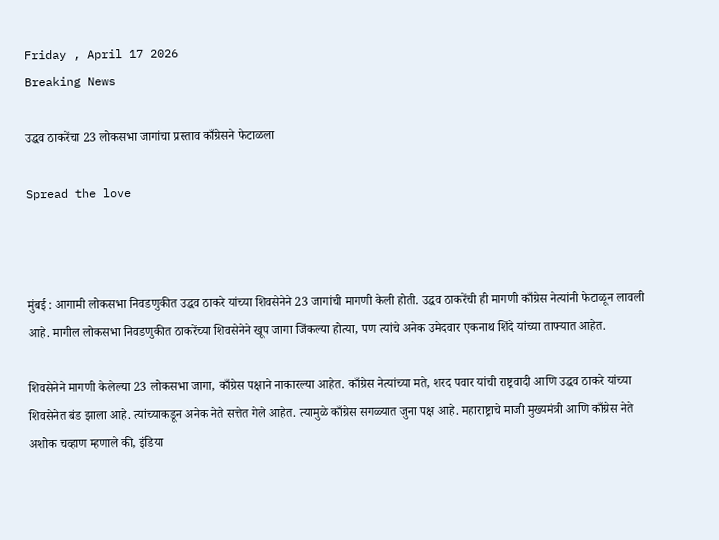Friday , April 17 2026
Breaking News

उद्धव ठाकरेंचा 23 लोकसभा जागांचा प्रस्ताव काँग्रेसने फेटाळला

Spread the love



मुंबई : आगामी लोकसभा निवडणुकीत उद्धव ठाकरे यांच्या शिवसेनेने 23 जागांची मागणी केली होती. उद्धव ठाकरेंची ही मागणी काँग्रेस नेत्यांनी फेटाळून लावली आहे. मागील लोकसभा निवडणुकीत ठाकरेंच्या शिवसेनेने खूप जागा जिंकल्या होत्या, पण त्यांचे अनेक उमेदवार एकनाथ शिंदे यांच्या ताफ्यात आहेत.

शिवसेनेने मागणी केलेल्या 23 लोकसभा जागा, काँग्रेस पक्षाने नाकारल्या आहेत. काँग्रेस नेत्यांच्या मते, शरद पवार यांची राष्ट्रवादी आणि उद्धव ठाकरे यांच्या शिवसेनेत बंड झाला आहे. त्यांच्याकडून अनेक नेते सत्तेत गेले आहेत. त्यामुळे काँग्रेस सगळ्यात जुना पक्ष आहे. महाराष्ट्राचे माजी मुख्यमंत्री आणि काँग्रेस नेते अशोक चव्हाण म्हणाले की, इंडिया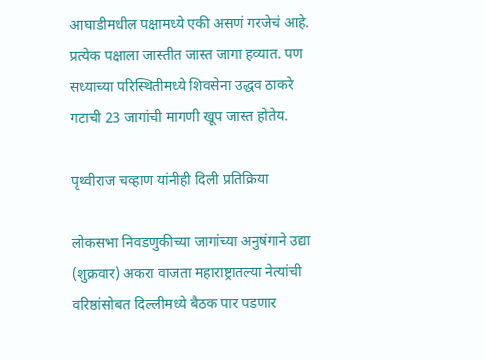आघाडीमधील पक्षामध्ये एकी असणं गरजेचं आहे. प्रत्येक पक्षाला जास्तीत जास्त जागा हव्यात. पण सध्याच्या परिस्थितीमध्ये शिवसेना उद्धव ठाकरे गटाची 23 जागांची मागणी खूप जास्त होतेय.

पृथ्वीराज चव्हाण यांनीही दिली प्रतिक्रिया

लोकसभा निवडणुकीच्या जागांच्या अनुषंगाने उद्या (शुक्रवार) अकरा वाजता महाराष्ट्रातल्या नेत्यांची वरिष्ठांसोबत दिल्लीमध्ये बैठक पार पडणार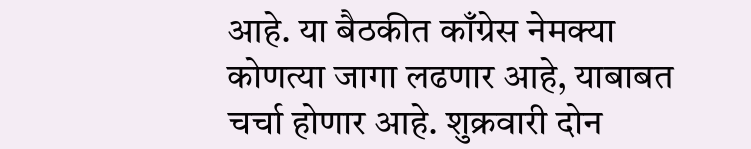आहे. या बैठकीत काँग्रेस नेमक्या कोणत्या जागा लढणार आहे, याबाबत चर्चा होणार आहे. शुक्रवारी दोन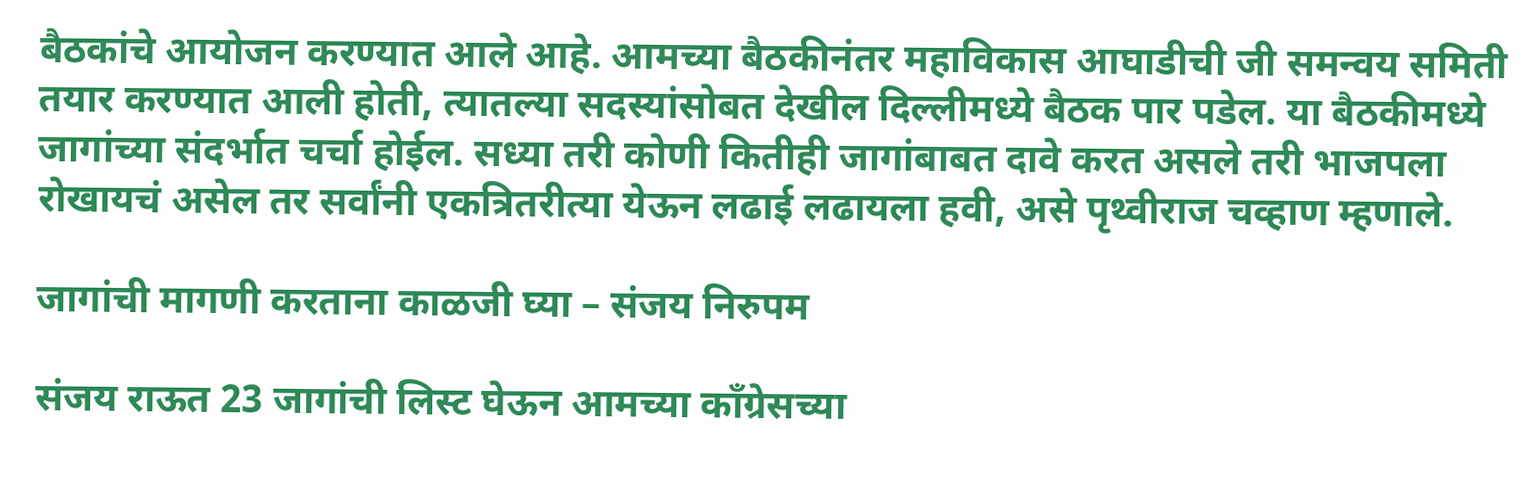बैठकांचे आयोजन करण्यात आले आहे. आमच्या बैठकीनंतर महाविकास आघाडीची जी समन्वय समिती तयार करण्यात आली होती, त्यातल्या सदस्यांसोबत देखील दिल्लीमध्ये बैठक पार पडेल. या बैठकीमध्ये जागांच्या संदर्भात चर्चा होईल. सध्या तरी कोणी कितीही जागांबाबत दावे करत असले तरी भाजपला रोखायचं असेल तर सर्वांनी एकत्रितरीत्या येऊन लढाई लढायला हवी, असे पृथ्वीराज चव्हाण म्हणाले.

जागांची मागणी करताना काळजी घ्या – संजय निरुपम

संजय राऊत 23 जागांची लिस्ट घेऊन आमच्या काँग्रेसच्या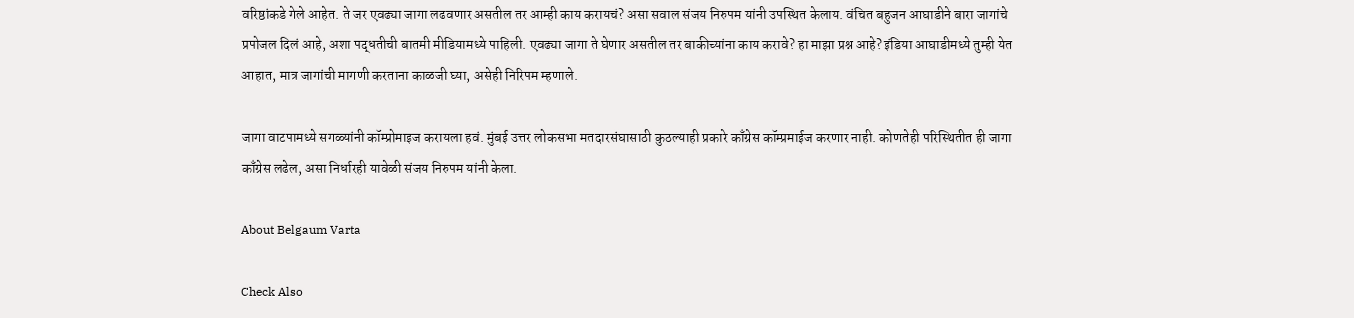वरिष्ठांकडे गेले आहेत. ते जर एवढ्या जागा लढवणार असतील तर आम्ही काय करायचं? असा सवाल संजय निरुपम यांनी उपस्थित केलाय. वंचित बहुजन आघाडीने बारा जागांचे प्रपोजल दिलं आहे, अशा पद्धतीची बातमी मीडियामध्ये पाहिली. एवढ्या जागा ते घेणार असतील तर बाकीच्यांना काय करावे? हा माझा प्रश्न आहे? इंडिया आघाडीमध्ये तुम्ही येत आहात, मात्र जागांची मागणी करताना काळजी घ्या, असेही निरिपम म्हणाले.

जागा वाटपामध्ये सगळ्यांनी कॉम्प्रोमाइज करायला हवं. मुंबई उत्तर लोकसभा मतदारसंघासाठी कुठल्याही प्रकारे काँग्रेस कॉम्प्रमाईज करणार नाही. कोणतेही परिस्थितीत ही जागा काँग्रेस लढेल, असा निर्धारही यावेळी संजय निरुपम यांनी केला.

About Belgaum Varta

Check Also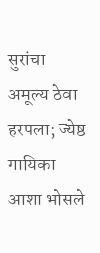सुरांचा अमूल्य ठेवा हरपला; ज्येष्ठ गायिका आशा भोसले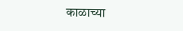काळाच्या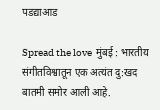पडद्याआड

Spread the love  मुंबई : भारतीय संगीतविश्वातून एक अत्यंत दु:खद बातमी समोर आली आहे.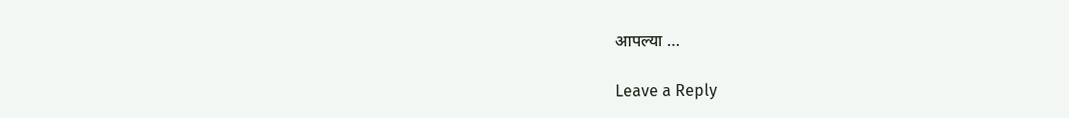आपल्या …

Leave a Reply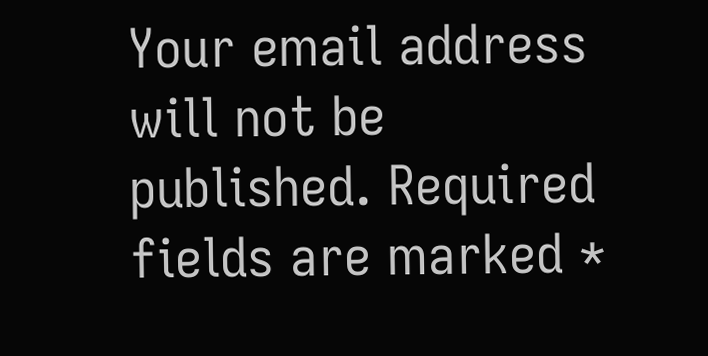Your email address will not be published. Required fields are marked *